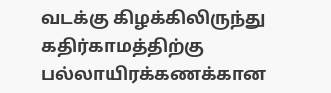வடக்கு கிழக்கிலிருந்து கதிர்காமத்திற்கு பல்லாயிரக்கணக்கான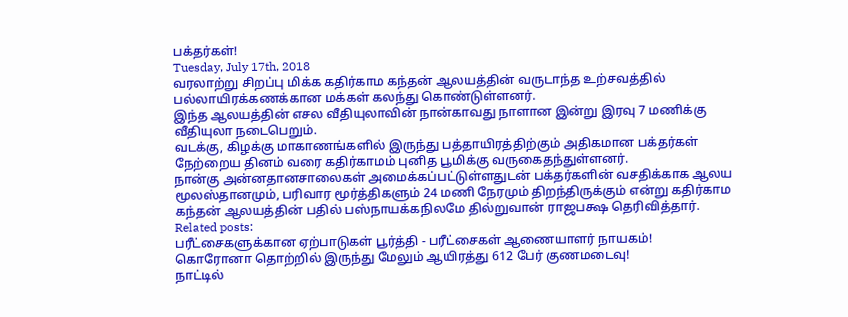பக்தர்கள்!
Tuesday, July 17th, 2018
வரலாற்று சிறப்பு மிக்க கதிர்காம கந்தன் ஆலயத்தின் வருடாந்த உற்சவத்தில் பல்லாயிரக்கணக்கான மக்கள் கலந்து கொண்டுள்ளனர்.
இந்த ஆலயத்தின் எசல வீதியுலாவின் நான்காவது நாளான இன்று இரவு 7 மணிக்கு வீதியுலா நடைபெறும்.
வடக்கு, கிழக்கு மாகாணங்களில் இருந்து பத்தாயிரத்திற்கும் அதிகமான பக்தர்கள் நேற்றைய தினம் வரை கதிர்காமம் புனித பூமிக்கு வருகைதந்துள்ளனர்.
நான்கு அன்னதானசாலைகள் அமைக்கப்பட்டுள்ளதுடன் பக்தர்களின் வசதிக்காக ஆலய மூலஸ்தானமும், பரிவார மூர்த்திகளும் 24 மணி நேரமும் திறந்திருக்கும் என்று கதிர்காம கந்தன் ஆலயத்தின் பதில் பஸ்நாயக்கநிலமே தில்றுவான் ராஜபக்ஷ தெரிவித்தார்.
Related posts:
பரீட்சைகளுக்கான ஏற்பாடுகள் பூர்த்தி - பரீட்சைகள் ஆணையாளர் நாயகம்!
கொரோனா தொற்றில் இருந்து மேலும் ஆயிரத்து 612 பேர் குணமடைவு!
நாட்டில்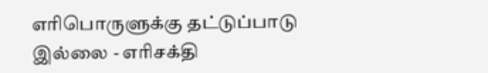எரிபொருளுக்கு தட்டுப்பாடு இல்லை - எரிசக்தி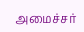அமைச்சர்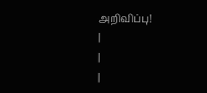அறிவிப்பு!
|
|
|